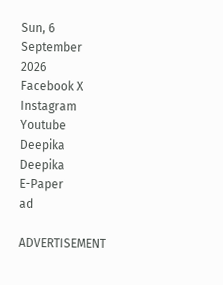Sun, 6 September 2026
Facebook X Instagram Youtube
Deepika
Deepika
E-Paper
ad

ADVERTISEMENT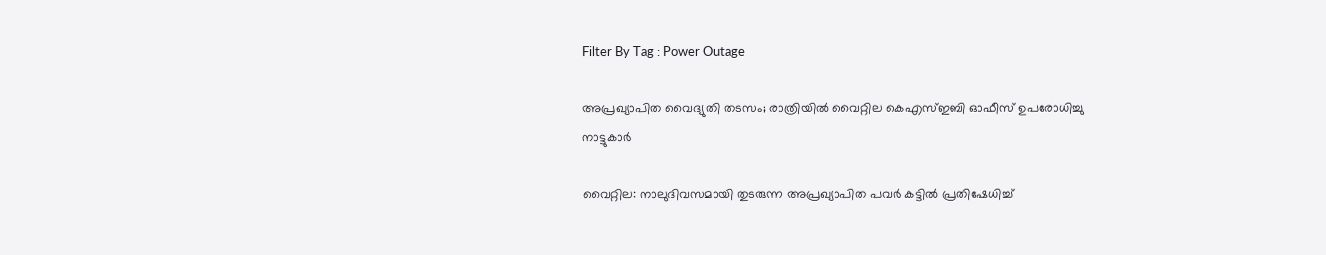Filter By Tag : Power Outage

അപ്രഖ്യാപിത വൈദ്യുതി തടസം; രാത്രിയിൽ വൈറ്റില കെഎസ്ഇബി ഓഫീസ് ഉപരോധിച്ചു നാട്ടുകാർ

വൈറ്റില: നാലുദിവസമായി തുടരുന്ന അപ്രഖ്യാപിത പവർ കട്ടിൽ പ്രതിഷേധിച്ച്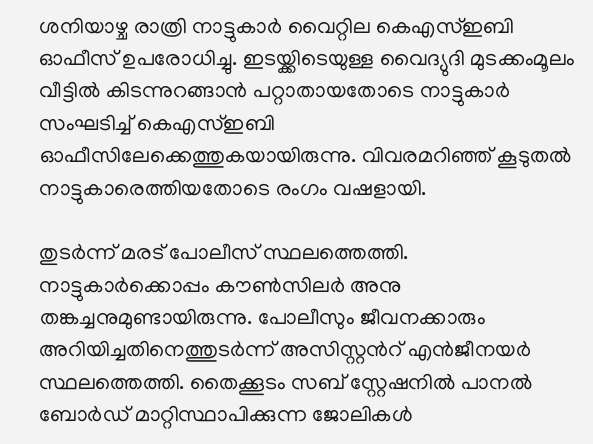ശനിയാഴ്ച രാത്രി നാട്ടുകാർ വൈറ്റില കെഎസ്ഇബി ഓഫീസ് ഉപരോധിച്ചു. ഇടയ്ക്കിടെയുള്ള വൈദ്യുദി മുടക്കംമൂലം വീട്ടിൽ കിടന്നുറങ്ങാൻ പറ്റാതായതോടെ നാട്ടുകാർ സംഘടിച്ച് കെഎസ്ഇബി ഓഫീസിലേക്കെത്തുകയായിരുന്നു. വിവരമറിഞ്ഞ് കൂടുതൽ നാട്ടുകാരെത്തിയതോടെ രംഗം വഷളായി.

തുടർന്ന് മരട് പോലീസ് സ്ഥലത്തെത്തി. നാട്ടുകാർക്കൊപ്പം കൗൺസിലർ അനു തങ്കച്ചനുമുണ്ടായിരുന്നു. പോലീസും ജീവനക്കാരും അറിയിച്ചതിനെത്തുടർന്ന് അസിസ്റ്റന്‍റ് എൻജീനയർ സ്ഥലത്തെത്തി. തൈക്കൂടം സബ് സ്റ്റേഷനിൽ പാനൽ ബോർഡ് മാറ്റിസ്ഥാപിക്കുന്ന ജോലികൾ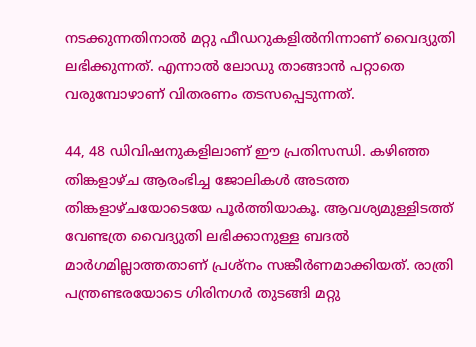നടക്കുന്നതിനാൽ മറ്റു ഫീഡറുകളിൽനിന്നാണ് വൈദ്യുതി ലഭിക്കുന്നത്. എന്നാൽ ലോഡു താങ്ങാൻ പറ്റാതെ വരുമ്പോഴാണ് വിതരണം തടസപ്പെടുന്നത്.

44, 48 ഡിവിഷനുകളിലാണ് ഈ പ്രതിസന്ധി. കഴിഞ്ഞ തിങ്കളാഴ്ച ആരംഭിച്ച ജോലികൾ അടത്ത തിങ്കളാഴ്ചയോടെയേ പൂർത്തിയാകൂ. ആവശ്യമുള്ളിടത്ത് വേണ്ടത്ര വൈദ്യുതി ലഭിക്കാനുള്ള ബദൽ മാർഗമില്ലാത്തതാണ് പ്രശ്‌നം സങ്കീർണമാക്കിയത്. രാത്രി പന്ത്രണ്ടരയോടെ ഗിരിനഗർ തുടങ്ങി മറ്റു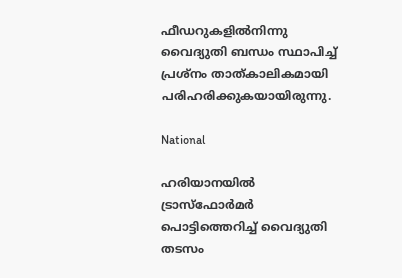ഫീഡറുകളിൽനിന്നു വൈദ്യുതി ബന്ധം സ്ഥാപിച്ച് പ്രശ്‌നം താത്കാലികമായി പരിഹരിക്കുകയായിരുന്നു.

National

ഹരിയാനയിൽ ട്രാസ്ഫോർമർ പൊട്ടിത്തെറിച്ച് വൈദ്യുതി തടസം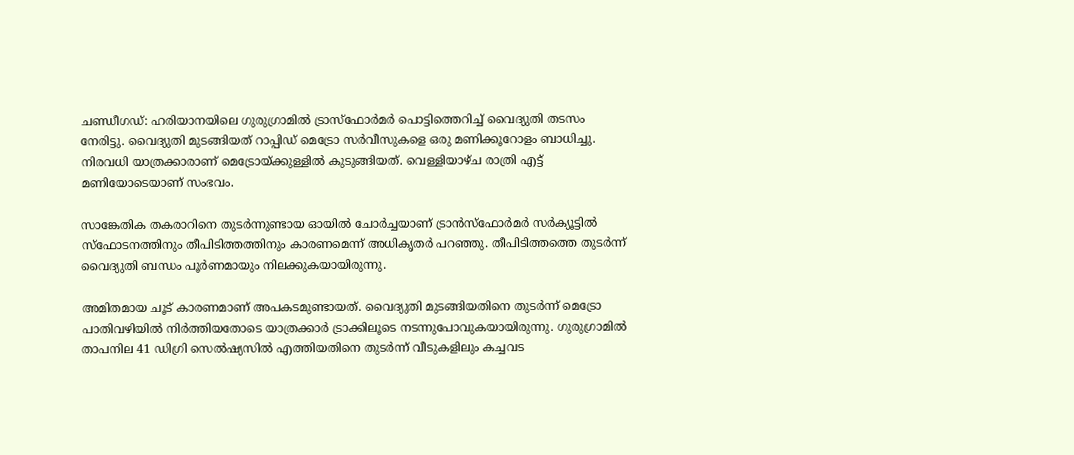ചണ്ഡീഗഡ്: ഹരിയാനയിലെ ഗുരുഗ്രാമിൽ ട്രാസ്ഫോർമർ പൊട്ടിത്തെറിച്ച് വൈദ്യുതി തടസം നേരിട്ടു. വൈദ്യുതി മുടങ്ങിയത് റാപ്പിഡ് മെട്രോ സർവീസുകളെ ഒരു മണിക്കൂറോളം ബാധിച്ചു. നിരവധി യാത്രക്കാരാണ് മെട്രോയ്ക്കുള്ളിൽ കുടുങ്ങിയത്. വെള്ളിയാഴ്ച രാത്രി എട്ട് മണിയോടെയാണ് സംഭവം.

സാങ്കേതിക തകരാറിനെ തുടർന്നുണ്ടായ ഓയിൽ ചോർച്ചയാണ് ട്രാൻസ്ഫോർമർ സർക്യൂട്ടിൽ സ്ഫോടനത്തിനും തീപിടിത്തത്തിനും കാരണമെന്ന് അധികൃതർ പറഞ്ഞു. തീപിടിത്തത്തെ തുടർന്ന് വൈദ്യുതി ബന്ധം പൂർണമായും നിലക്കുകയായിരുന്നു.

അമിതമായ ചൂട് കാരണമാണ് അപകടമുണ്ടായത്. വൈദ്യുതി മുടങ്ങിയതിനെ തുടർന്ന് മെട്രോ പാതിവഴിയിൽ നിർത്തിയതോടെ യാത്രക്കാർ ട്രാക്കിലൂടെ നടന്നുപോവുകയായിരുന്നു. ഗുരുഗ്രാമിൽ താപനില 41 ഡിഗ്രി സെൽഷ്യസിൽ എത്തിയതിനെ തുടർന്ന് വീടുകളിലും കച്ചവട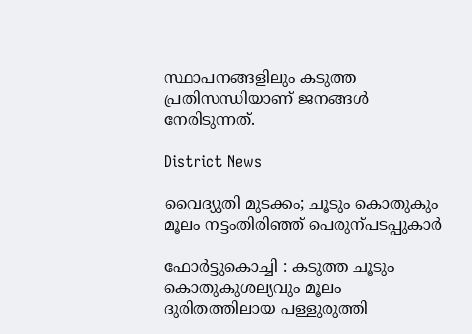സ്ഥാപനങ്ങളിലും കടുത്ത പ്രതിസന്ധിയാണ് ജനങ്ങൾ നേരിടുന്നത്.

District News

വൈദ്യുതി മു‌ടക്കം; ചൂടും കൊതുകും മൂലം നട്ടംതിരിഞ്ഞ് പെരുന്പടപ്പുകാർ

ഫോർട്ടുകൊച്ചി : കടുത്ത ചൂടും കൊതുകുശല്യവും മൂലം ദുരിതത്തിലായ പള്ളുരുത്തി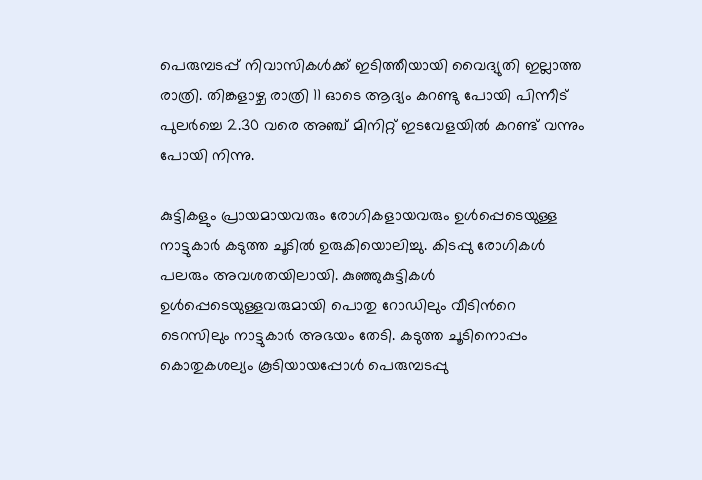പെരുമ്പടപ്പ് നിവാസികൾക്ക് ഇടിത്തീയായി വൈദ്യുതി ഇല്ലാത്ത രാത്രി. തിങ്കളാഴ്ച രാത്രി 11 ഓടെ ആദ്യം കറണ്ടു പോയി പിന്നീട് പുലർച്ചെ 2.30 വരെ അഞ്ച് മിനിറ്റ് ഇടവേളയിൽ കറണ്ട് വന്നും പോയി നിന്നു.

കുട്ടികളും പ്രായമായവരും രോഗികളായവരും ഉൾപ്പെടെയുള്ള നാട്ടുകാർ കടുത്ത ചൂടിൽ ഉരുകിയൊലിച്ചു. കിടപ്പു രോഗികൾ പലരും അവശതയിലായി. കുഞ്ഞുകുട്ടികൾ ഉൾപ്പെടെയുള്ളവരുമായി പൊതു റോഡിലും വീടിന്‍റെ
ടെറസിലും നാട്ടുകാർ അഭയം തേടി. കടുത്ത ചൂടിനൊപ്പം കൊതുകശല്യം കൂടിയായപ്പോൾ പെരുമ്പടപ്പു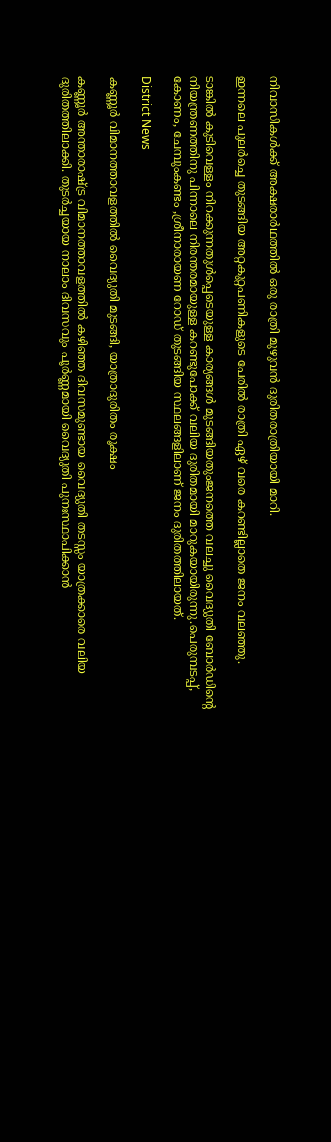നിവാസികൾക്ക് അക്ഷരാർഥത്തിൽ ഒരു രാത്രി മുഴുവൻ ദുരിതരാത്രിയായി മാറി.

ഇന്നലെ പുലർച്ചെ തുടങ്ങിയ അറ്റകുറ്റപണികളുടെ പേരിൽ രാത്രി ഏഴ് വരെ കറണ്ടില്ലാതെ ജനം വലഞ്ഞു.

ടാങ്കിൽ കുടിവെള്ളം നിറക്കുന്നതുൾപ്പെടെയുള്ള കാര്യങ്ങൾ മുടങ്ങിയതുംജനത്തെ വലച്ചു വൈദ്യുതി ബോർഡിന്‍റെ നിയന്ത്രണത്തിനു പിന്നാലെ നിരന്തരമായുള്ള കറണ്ടുപോക്ക് വലിയ ദുരിതമായി മാറുകയായിരുന്നു.പെരുമ്പടപ്പ്, കോണം, ചേമ്പുംകണ്ടം ,ശ്രീനാരായണ റോഡ് തുടങ്ങിയ സ്ഥലങ്ങളിലാണ് ജനം ദുരിതത്തിലായത്.

District News

കണ്ണൂർ വിമാനത്താവളത്തിൽ വൈദ്യുതി മുടങ്ങി, യാത്രാദുരിതം രൂക്ഷം

കണ്ണൂർ അന്താരാഷ്ട്ര വിമാനത്താവളത്തിൽ കഴിഞ്ഞ ദിവസമുണ്ടായ വൈദ്യുതി തടസ്സം യാത്രക്കാരെ വലിയ ദുരിതത്തിലാക്കി. തുടർച്ചയായ നാലാം ദിവസവും പൂർണ്ണമായി വൈദ്യുതി പുനഃസ്ഥാപിക്കാൻ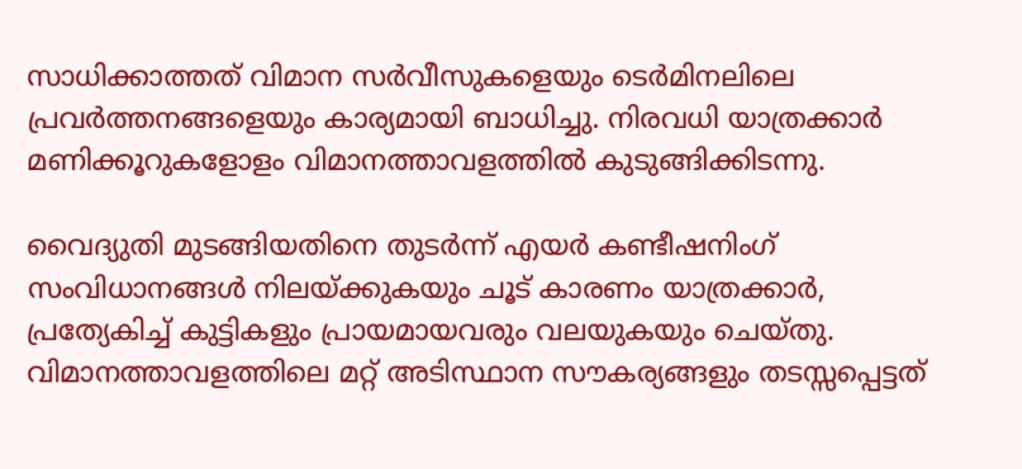സാധിക്കാത്തത് വിമാന സർവീസുകളെയും ടെർമിനലിലെ പ്രവർത്തനങ്ങളെയും കാര്യമായി ബാധിച്ചു. നിരവധി യാത്രക്കാർ മണിക്കൂറുകളോളം വിമാനത്താവളത്തിൽ കുടുങ്ങിക്കിടന്നു.

വൈദ്യുതി മുടങ്ങിയതിനെ തുടർന്ന് എയർ കണ്ടീഷനിംഗ് സംവിധാനങ്ങൾ നിലയ്ക്കുകയും ചൂട് കാരണം യാത്രക്കാർ, പ്രത്യേകിച്ച് കുട്ടികളും പ്രായമായവരും വലയുകയും ചെയ്തു. വിമാനത്താവളത്തിലെ മറ്റ് അടിസ്ഥാന സൗകര്യങ്ങളും തടസ്സപ്പെട്ടത്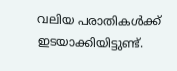വലിയ പരാതികൾക്ക് ഇടയാക്കിയിട്ടുണ്ട്.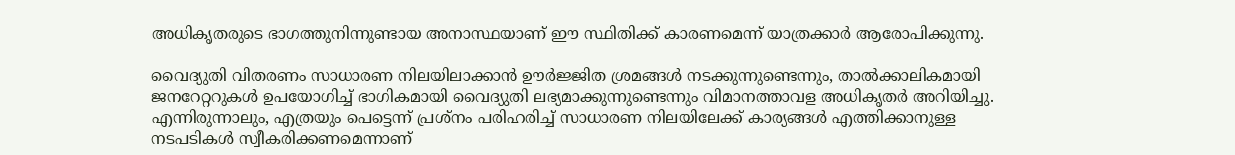അധികൃതരുടെ ഭാഗത്തുനിന്നുണ്ടായ അനാസ്ഥയാണ് ഈ സ്ഥിതിക്ക് കാരണമെന്ന് യാത്രക്കാർ ആരോപിക്കുന്നു.

വൈദ്യുതി വിതരണം സാധാരണ നിലയിലാക്കാൻ ഊർജ്ജിത ശ്രമങ്ങൾ നടക്കുന്നുണ്ടെന്നും, താൽക്കാലികമായി ജനറേറ്ററുകൾ ഉപയോഗിച്ച് ഭാഗികമായി വൈദ്യുതി ലഭ്യമാക്കുന്നുണ്ടെന്നും വിമാനത്താവള അധികൃതർ അറിയിച്ചു. എന്നിരുന്നാലും, എത്രയും പെട്ടെന്ന് പ്രശ്നം പരിഹരിച്ച് സാധാരണ നിലയിലേക്ക് കാര്യങ്ങൾ എത്തിക്കാനുള്ള നടപടികൾ സ്വീകരിക്കണമെന്നാണ്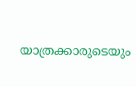യാത്രക്കാരുടെയും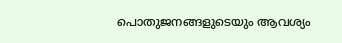പൊതുജനങ്ങളുടെയും ആവശ്യം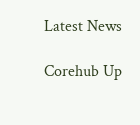Latest News

Corehub Up